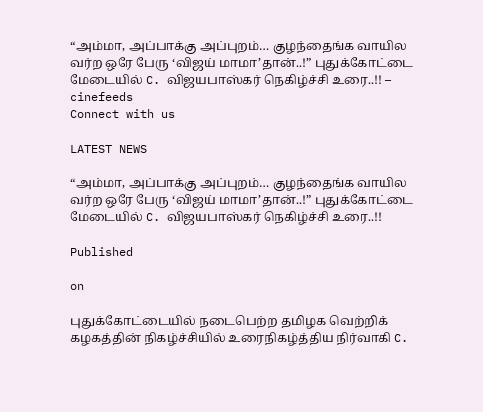“அம்மா, அப்பாக்கு அப்புறம்… குழந்தைங்க வாயில வர்ற ஒரே பேரு ‘விஜய் மாமா’தான்..!” புதுக்கோட்டை மேடையில் C. விஜயபாஸ்கர் நெகிழ்ச்சி உரை..!! – cinefeeds
Connect with us

LATEST NEWS

“அம்மா, அப்பாக்கு அப்புறம்… குழந்தைங்க வாயில வர்ற ஒரே பேரு ‘விஜய் மாமா’தான்..!” புதுக்கோட்டை மேடையில் C. விஜயபாஸ்கர் நெகிழ்ச்சி உரை..!!

Published

on

புதுக்கோட்டையில் நடைபெற்ற தமிழக வெற்றிக் கழகத்தின் நிகழ்ச்சியில் உரைநிகழ்த்திய நிர்வாகி C.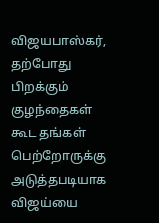விஜயபாஸ்கர், தற்போது பிறக்கும் குழந்தைகள் கூட தங்கள் பெற்றோருக்கு அடுத்தபடியாக விஜய்யை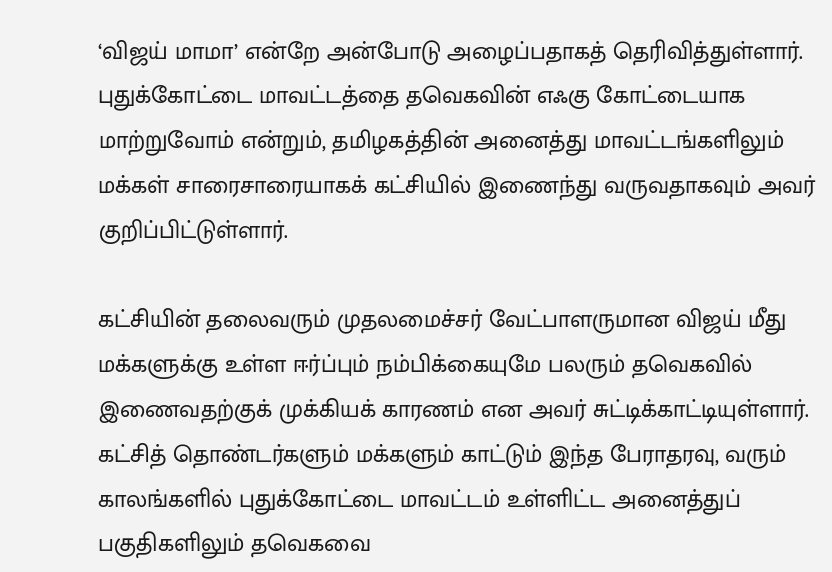‘விஜய் மாமா’ என்றே அன்போடு அழைப்பதாகத் தெரிவித்துள்ளார். புதுக்கோட்டை மாவட்டத்தை தவெகவின் எஃகு கோட்டையாக மாற்றுவோம் என்றும், தமிழகத்தின் அனைத்து மாவட்டங்களிலும் மக்கள் சாரைசாரையாகக் கட்சியில் இணைந்து வருவதாகவும் அவர் குறிப்பிட்டுள்ளார்.

கட்சியின் தலைவரும் முதலமைச்சர் வேட்பாளருமான விஜய் மீது மக்களுக்கு உள்ள ஈர்ப்பும் நம்பிக்கையுமே பலரும் தவெகவில் இணைவதற்குக் முக்கியக் காரணம் என அவர் சுட்டிக்காட்டியுள்ளார். கட்சித் தொண்டர்களும் மக்களும் காட்டும் இந்த பேராதரவு, வரும் காலங்களில் புதுக்கோட்டை மாவட்டம் உள்ளிட்ட அனைத்துப் பகுதிகளிலும் தவெகவை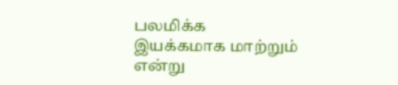பலமிக்க இயக்கமாக மாற்றும் என்று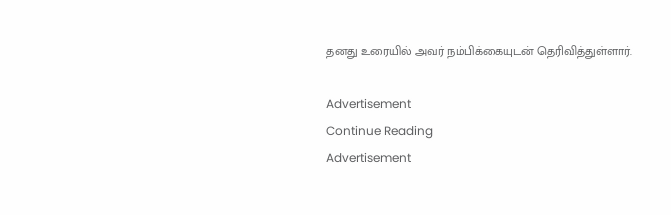தனது உரையில் அவர் நம்பிக்கையுடன் தெரிவித்துள்ளார்.

Advertisement
Continue Reading
Advertisement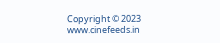Copyright © 2023 www.cinefeeds.in